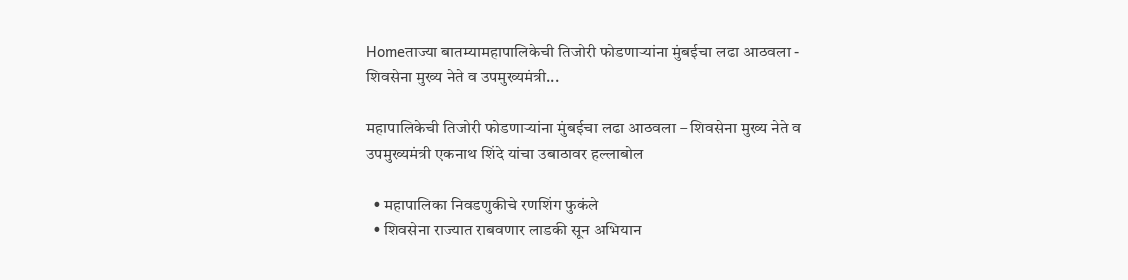Homeताज्या बातम्यामहापालिकेची तिजोरी फोडणाऱ्यांना मुंबईचा लढा आठवला - शिवसेना मुख्य नेते व उपमुख्यमंत्री...

महापालिकेची तिजोरी फोडणाऱ्यांना मुंबईचा लढा आठवला – शिवसेना मुख्य नेते व उपमुख्यमंत्री एकनाथ शिंदे यांचा उबाठावर हल्लाबोल

  • महापालिका निवडणुकीचे रणशिंग फुकंले
  • शिवसेना राज्यात राबवणार लाडकी सून अभियान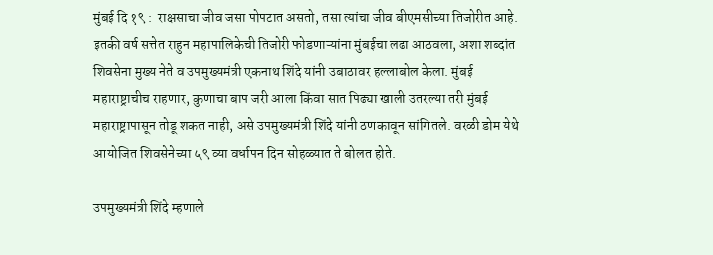मुंबई दि १९ :  राक्षसाचा जीव जसा पोपटात असतो, तसा त्यांचा जीव बीएमसीच्या तिजोरीत आहे. इतकी वर्ष सत्तेत राहुन महापालिकेची तिजोरी फोडणाऱ्यांना मुंबईचा लढा आठवला, अशा शब्दांत शिवसेना मुख्य नेते व उपमुख्यमंत्री एकनाथ शिंदे यांनी उबाठावर हल्लाबोल केला. मुंबई महाराष्ट्राचीच राहणार, कुणाचा बाप जरी आला किंवा सात पिढ्या खाली उतरल्या तरी मुंबई महाराष्ट्रापासून तोडू शकत नाही, असे उपमुख्यमंत्री शिंदे यांनी ठणकावून सांगितले. वरळी डोम येथे आयोजित शिवसेनेच्या ५९ व्या वर्धापन दिन सोहळ्यात ते बोलत होते.

उपमुख्यमंत्री शिंदे म्हणाले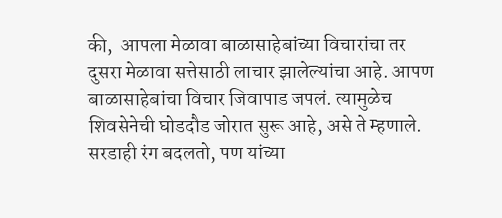की,  आपला मेळावा बाळासाहेबांच्या विचारांचा तर दुसरा मेळावा सत्तेसाठी लाचार झालेल्यांचा आहे. आपण बाळासाहेबांचा विचार जिवापाड जपलं. त्यामुळेच शिवसेनेची घोडदौड जोरात सुरू आहे, असे ते म्हणाले. सरडाही रंग बदलतो, पण यांच्या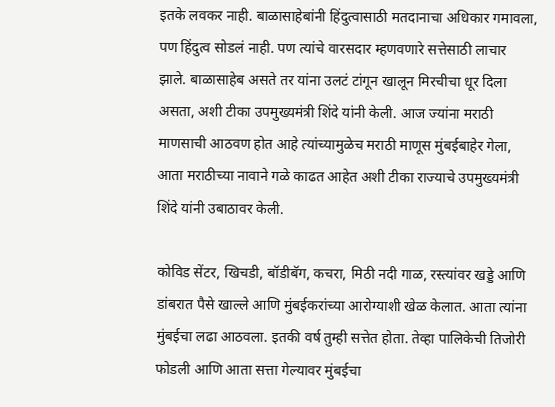इतके लवकर नाही. बाळासाहेबांनी हिंदुत्वासाठी मतदानाचा अधिकार गमावला, पण हिंदुत्व सोडलं नाही. पण त्यांचे वारसदार म्हणवणारे सत्तेसाठी लाचार झाले. बाळासाहेब असते तर यांना उलटं टांगून खालून मिरचीचा धूर दिला असता, अशी टीका उपमुख्यमंत्री शिंदे यांनी केली. आज ज्यांना मराठी माणसाची आठवण होत आहे त्यांच्यामुळेच मराठी माणूस मुंबईबाहेर गेला, आता मराठीच्या नावाने गळे काढत आहेत अशी टीका राज्याचे उपमुख्यमंत्री शिंदे यांनी उबाठावर केली.

कोविड सेंटर, खिचडी, बॉडीबॅग, कचरा, मिठी नदी गाळ, रस्त्यांवर खड्डे आणि डांबरात पैसे खाल्ले आणि मुंबईकरांच्या आरोग्याशी खेळ केलात. आता त्यांना मुंबईचा लढा आठवला. इतकी वर्ष तुम्ही सत्तेत होता. तेव्हा पालिकेची तिजोरी फोडली आणि आता सत्ता गेल्यावर मुंबईचा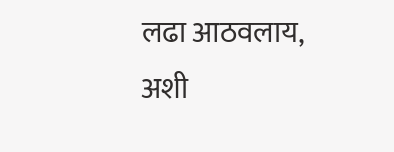लढा आठवलाय, अशी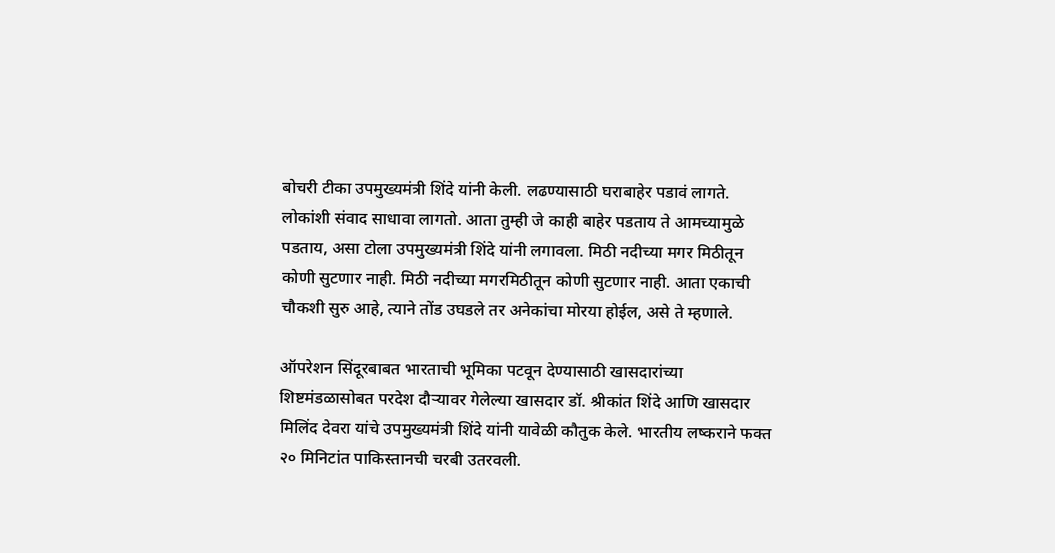बोचरी टीका उपमुख्यमंत्री शिंदे यांनी केली. लढण्यासाठी घराबाहेर पडावं लागते. लोकांशी संवाद साधावा लागतो. आता तुम्ही जे काही बाहेर पडताय ते आमच्यामुळे पडताय, असा टोला उपमुख्यमंत्री शिंदे यांनी लगावला. मिठी नदीच्या मगर मिठीतून कोणी सुटणार नाही. मिठी नदीच्या मगरमिठीतून कोणी सुटणार नाही. आता एकाची चौकशी सुरु आहे, त्याने तोंड उघडले तर अनेकांचा मोरया होईल, असे ते म्हणाले.

ऑपरेशन सिंदूरबाबत भारताची भूमिका पटवून देण्यासाठी खासदारांच्या शिष्टमंडळासोबत परदेश दौऱ्यावर गेलेल्या खासदार डॉ. श्रीकांत शिंदे आणि खासदार मिलिंद देवरा यांचे उपमुख्यमंत्री शिंदे यांनी यावेळी कौतुक केले. भारतीय लष्कराने फक्त २० मिनिटांत पाकिस्तानची चरबी उतरवली.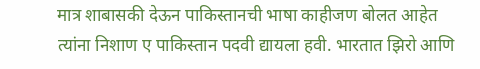मात्र शाबासकी देऊन पाकिस्तानची भाषा काहीजण बोलत आहेत त्यांना निशाण ए पाकिस्तान पदवी द्यायला हवी. भारतात झिरो आणि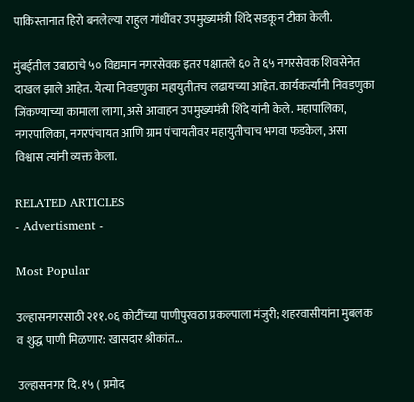पाकिस्तानात हिरो बनलेल्या राहुल गांधींवर उपमुख्यमंत्री शिंदे सडकून टीका केली.

मुंबईतील उबाठाचे ५० विद्यमान नगरसेवक इतर पक्षातले ६० ते ६५ नगरसेवक शिवसेनेत दाखल झाले आहेत. येत्या निवडणुका महायुतीतच लढायच्या आहेत. कार्यकर्त्यांनी निवडणुका जिंकण्याच्या कामाला लागा, असे आवाहन उपमुख्यमंत्री शिंदे यांनी केले. महापालिका, नगरपालिका, नगरपंचायत आणि ग्राम पंचायतीवर महायुतीचाच भगवा फडकेल, असा विश्वास त्यांनी व्यक्त केला.

RELATED ARTICLES
- Advertisment -

Most Popular

उल्हासनगरसाठी २११.०६ कोटींच्या पाणीपुरवठा प्रकल्पाला मंजुरी; शहरवासीयांना मुबलक व शुद्ध पाणी मिळणार: खासदार श्रीकांत...

उल्हासनगर दि. १५ ( प्रमोद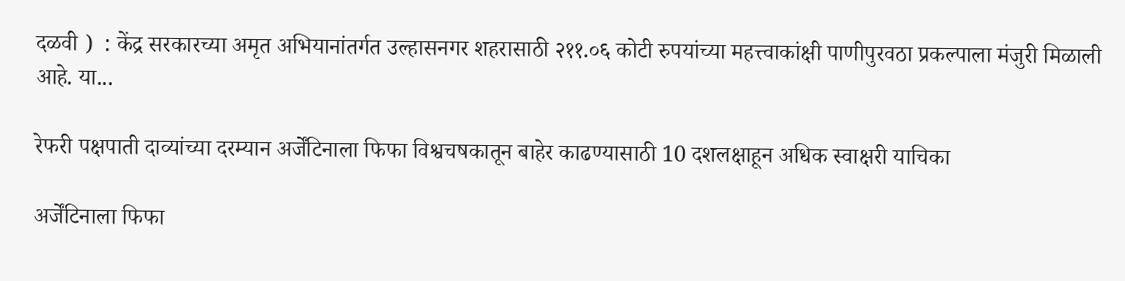दळवी )  : केंद्र सरकारच्या अमृत अभियानांतर्गत उल्हासनगर शहरासाठी २११.०६ कोटी रुपयांच्या महत्त्वाकांक्षी पाणीपुरवठा प्रकल्पाला मंजुरी मिळाली आहे. या...

रेफरी पक्षपाती दाव्यांच्या दरम्यान अर्जेंटिनाला फिफा विश्वचषकातून बाहेर काढण्यासाठी 10 दशलक्षाहून अधिक स्वाक्षरी याचिका

अर्जेंटिनाला फिफा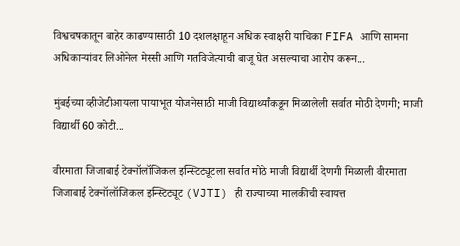विश्वचषकातून बाहेर काढण्यासाठी 10 दशलक्षाहून अधिक स्वाक्षरी याचिका FIFA आणि सामना अधिकाऱ्यांवर लिओनेल मेस्सी आणि गतविजेत्याची बाजू घेत असल्याचा आरोप करून...

मुंबईच्या व्हीजेटीआयला पायाभूत योजनेसाठी माजी विद्यार्थ्यांकडून मिळालेली सर्वात मोठी देणगी; माजी विद्यार्थी 60 कोटी...

वीरमाता जिजाबाई टेक्नॉलॉजिकल इन्स्टिट्यूटला सर्वात मोठे माजी विद्यार्थी देणगी मिळाली वीरमाता जिजाबाई टेक्नॉलॉजिकल इन्स्टिट्यूट (VJTI) ही राज्याच्या मालकीची स्वायत्त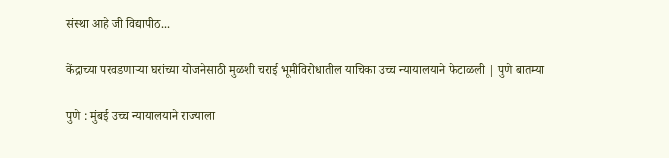संस्था आहे जी विद्यापीठ...

केंद्राच्या परवडणाऱ्या घरांच्या योजनेसाठी मुळशी चराई भूमीविरोधातील याचिका उच्च न्यायालयाने फेटाळली | पुणे बातम्या

पुणे : मुंबई उच्च न्यायालयाने राज्याला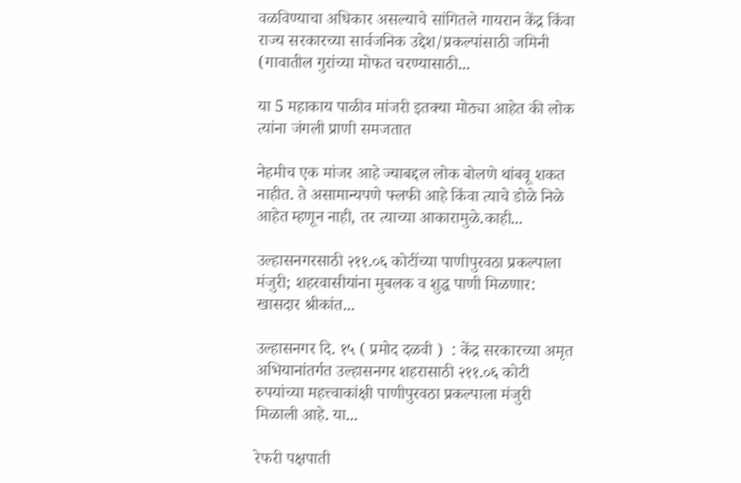वळविण्याचा अधिकार असल्याचे सांगितले गायरान केंद्र किंवा राज्य सरकारच्या सार्वजनिक उद्देश/प्रकल्पांसाठी जमिनी (गावातील गुरांच्या मोफत चरण्यासाठी...

या 5 महाकाय पाळीव मांजरी इतक्या मोठ्या आहेत की लोक त्यांना जंगली प्राणी समजतात

नेहमीच एक मांजर आहे ज्याबद्दल लोक बोलणे थांबवू शकत नाहीत. ते असामान्यपणे फ्लफी आहे किंवा त्याचे डोळे निळे आहेत म्हणून नाही, तर त्याच्या आकारामुळे.काही...

उल्हासनगरसाठी २११.०६ कोटींच्या पाणीपुरवठा प्रकल्पाला मंजुरी; शहरवासीयांना मुबलक व शुद्ध पाणी मिळणार: खासदार श्रीकांत...

उल्हासनगर दि. १५ ( प्रमोद दळवी )  : केंद्र सरकारच्या अमृत अभियानांतर्गत उल्हासनगर शहरासाठी २११.०६ कोटी रुपयांच्या महत्त्वाकांक्षी पाणीपुरवठा प्रकल्पाला मंजुरी मिळाली आहे. या...

रेफरी पक्षपाती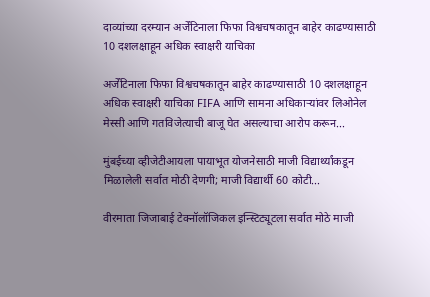दाव्यांच्या दरम्यान अर्जेंटिनाला फिफा विश्वचषकातून बाहेर काढण्यासाठी 10 दशलक्षाहून अधिक स्वाक्षरी याचिका

अर्जेंटिनाला फिफा विश्वचषकातून बाहेर काढण्यासाठी 10 दशलक्षाहून अधिक स्वाक्षरी याचिका FIFA आणि सामना अधिकाऱ्यांवर लिओनेल मेस्सी आणि गतविजेत्याची बाजू घेत असल्याचा आरोप करून...

मुंबईच्या व्हीजेटीआयला पायाभूत योजनेसाठी माजी विद्यार्थ्यांकडून मिळालेली सर्वात मोठी देणगी; माजी विद्यार्थी 60 कोटी...

वीरमाता जिजाबाई टेक्नॉलॉजिकल इन्स्टिट्यूटला सर्वात मोठे माजी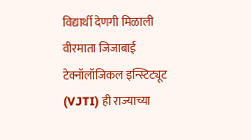विद्यार्थी देणगी मिळाली वीरमाता जिजाबाई टेक्नॉलॉजिकल इन्स्टिट्यूट (VJTI) ही राज्याच्या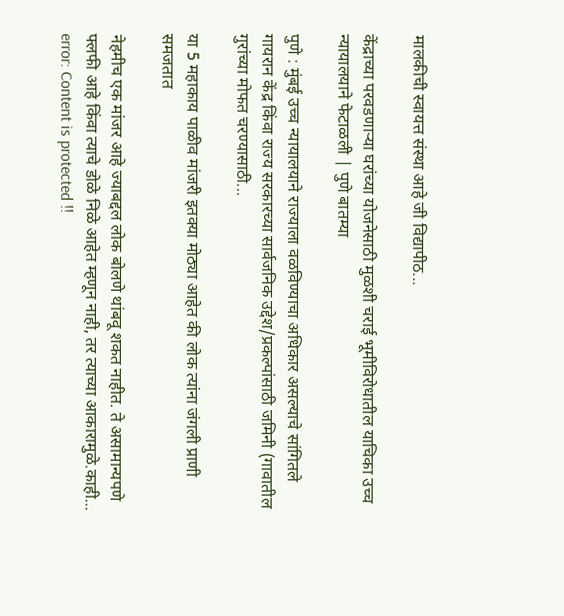मालकीची स्वायत्त संस्था आहे जी विद्यापीठ...

केंद्राच्या परवडणाऱ्या घरांच्या योजनेसाठी मुळशी चराई भूमीविरोधातील याचिका उच्च न्यायालयाने फेटाळली | पुणे बातम्या

पुणे : मुंबई उच्च न्यायालयाने राज्याला वळविण्याचा अधिकार असल्याचे सांगितले गायरान केंद्र किंवा राज्य सरकारच्या सार्वजनिक उद्देश/प्रकल्पांसाठी जमिनी (गावातील गुरांच्या मोफत चरण्यासाठी...

या 5 महाकाय पाळीव मांजरी इतक्या मोठ्या आहेत की लोक त्यांना जंगली प्राणी समजतात

नेहमीच एक मांजर आहे ज्याबद्दल लोक बोलणे थांबवू शकत नाहीत. ते असामान्यपणे फ्लफी आहे किंवा त्याचे डोळे निळे आहेत म्हणून नाही, तर त्याच्या आकारामुळे.काही...
error: Content is protected !!